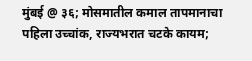मुंबई @ ३६; मोसमातील कमाल तापमानाचा पहिला उच्चांक, राज्यभरात चटके कायम;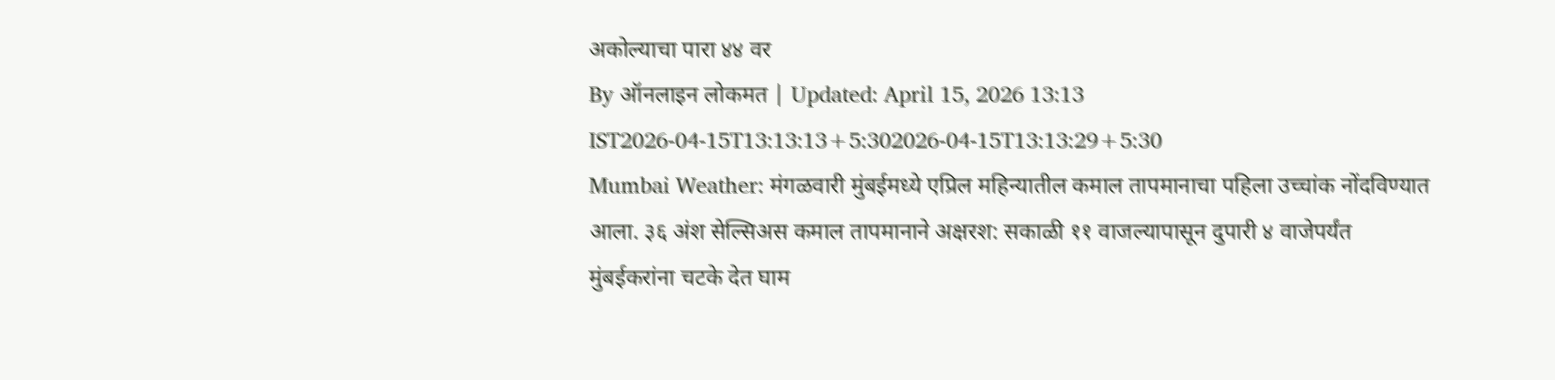अकोल्याचा पारा ४४ वर
By ऑनलाइन लोकमत | Updated: April 15, 2026 13:13 IST2026-04-15T13:13:13+5:302026-04-15T13:13:29+5:30
Mumbai Weather: मंगळवारी मुंबईमध्ये एप्रिल महिन्यातील कमाल तापमानाचा पहिला उच्चांक नोंदविण्यात आला. ३६ अंश सेल्सिअस कमाल तापमानाने अक्षरश: सकाळी ११ वाजल्यापासून दुपारी ४ वाजेपर्यंत मुंबईकरांना चटके देत घाम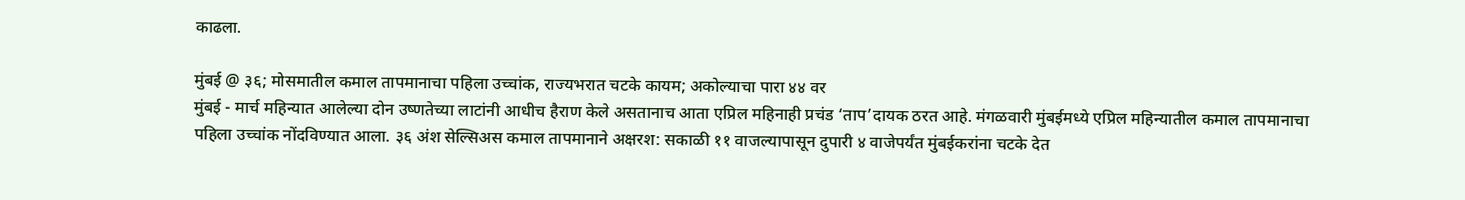काढला.

मुंबई @ ३६; मोसमातील कमाल तापमानाचा पहिला उच्चांक, राज्यभरात चटके कायम; अकोल्याचा पारा ४४ वर
मुंबई - मार्च महिन्यात आलेल्या दोन उष्णतेच्या लाटांनी आधीच हैराण केले असतानाच आता एप्रिल महिनाही प्रचंड ‘ताप’दायक ठरत आहे. मंगळवारी मुंबईमध्ये एप्रिल महिन्यातील कमाल तापमानाचा पहिला उच्चांक नोंदविण्यात आला. ३६ अंश सेल्सिअस कमाल तापमानाने अक्षरश: सकाळी ११ वाजल्यापासून दुपारी ४ वाजेपर्यंत मुंबईकरांना चटके देत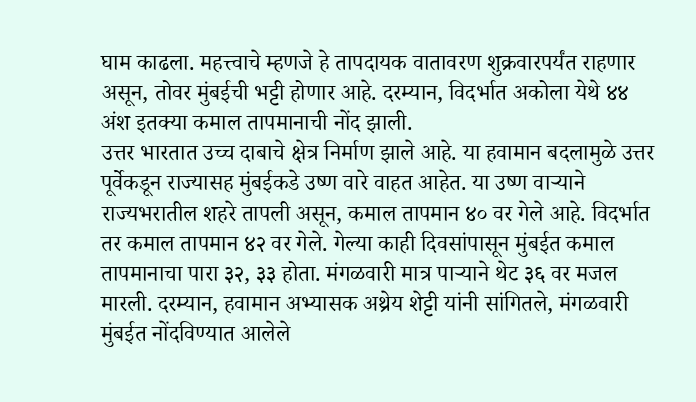घाम काढला. महत्त्वाचे म्हणजे हे तापदायक वातावरण शुक्रवारपर्यंत राहणार असून, तोवर मुंबईची भट्टी होणार आहे. दरम्यान, विदर्भात अकोला येथे ४४ अंश इतक्या कमाल तापमानाची नोंद झाली.
उत्तर भारतात उच्च दाबाचे क्षेत्र निर्माण झाले आहे. या हवामान बदलामुळे उत्तर पूर्वेकडून राज्यासह मुंबईकडे उष्ण वारे वाहत आहेत. या उष्ण वाऱ्याने राज्यभरातील शहरे तापली असून, कमाल तापमान ४० वर गेले आहे. विदर्भात तर कमाल तापमान ४२ वर गेले. गेल्या काही दिवसांपासून मुंबईत कमाल तापमानाचा पारा ३२, ३३ होता. मंगळवारी मात्र पाऱ्याने थेट ३६ वर मजल मारली. दरम्यान, हवामान अभ्यासक अथ्रेय शेट्टी यांनी सांगितले, मंगळवारी मुंबईत नोंदविण्यात आलेले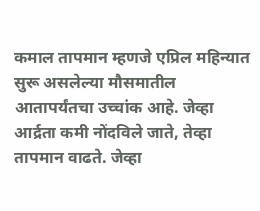कमाल तापमान म्हणजे एप्रिल महिन्यात सुरू असलेल्या मौसमातील आतापर्यंतचा उच्चांक आहे. जेव्हा आर्द्रता कमी नोंदविले जाते, तेव्हा तापमान वाढते. जेव्हा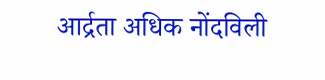आर्द्रता अधिक नोंदविली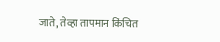जाते, तेव्हा तापमान किंचित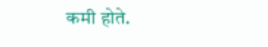कमी होते.